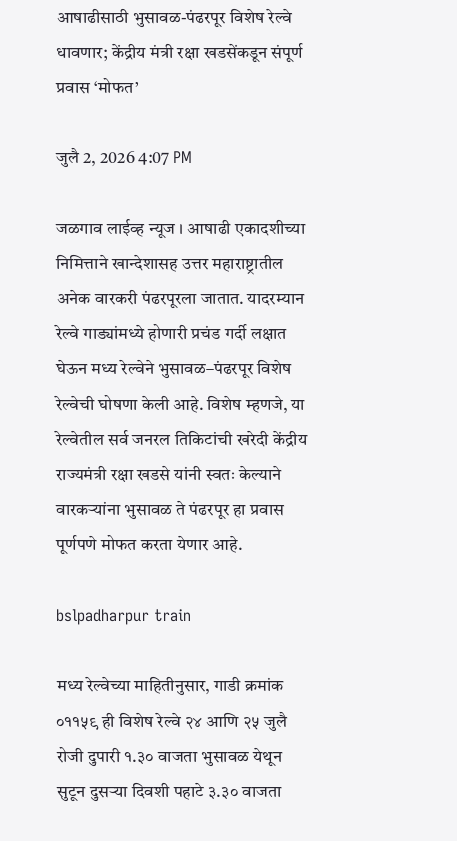आषाढीसाठी भुसावळ-पंढरपूर विशेष रेल्वे धावणार; केंद्रीय मंत्री रक्षा खडसेंकडून संपूर्ण प्रवास ‘मोफत’

जुलै 2, 2026 4:07 PM

जळगाव लाईव्ह न्यूज । आषाढी एकादशीच्या निमित्ताने खान्देशासह उत्तर महाराष्ट्रातील अनेक वारकरी पंढरपूरला जातात. यादरम्यान रेल्वे गाड्यांमध्ये होणारी प्रचंड गर्दी लक्षात घेऊन मध्य रेल्वेने भुसावळ–पंढरपूर विशेष रेल्वेची घोषणा केली आहे. विशेष म्हणजे, या रेल्वेतील सर्व जनरल तिकिटांची खरेदी केंद्रीय राज्यमंत्री रक्षा खडसे यांनी स्वतः केल्याने वारकऱ्यांना भुसावळ ते पंढरपूर हा प्रवास पूर्णपणे मोफत करता येणार आहे.

bslpadharpur train

मध्य रेल्वेच्या माहितीनुसार, गाडी क्रमांक ०११५९ ही विशेष रेल्वे २४ आणि २५ जुलै रोजी दुपारी १.३० वाजता भुसावळ येथून सुटून दुसऱ्या दिवशी पहाटे ३.३० वाजता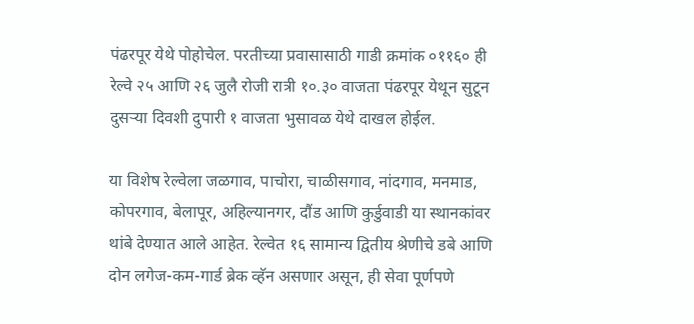पंढरपूर येथे पोहोचेल. परतीच्या प्रवासासाठी गाडी क्रमांक ०११६० ही रेल्वे २५ आणि २६ जुलै रोजी रात्री १०.३० वाजता पंढरपूर येथून सुटून दुसऱ्या दिवशी दुपारी १ वाजता भुसावळ येथे दाखल होईल.

या विशेष रेल्वेला जळगाव, पाचोरा, चाळीसगाव, नांदगाव, मनमाड, कोपरगाव, बेलापूर, अहिल्यानगर, दौंड आणि कुर्डुवाडी या स्थानकांवर थांबे देण्यात आले आहेत. रेल्वेत १६ सामान्य द्वितीय श्रेणीचे डबे आणि दोन लगेज-कम-गार्ड ब्रेक व्हॅन असणार असून, ही सेवा पूर्णपणे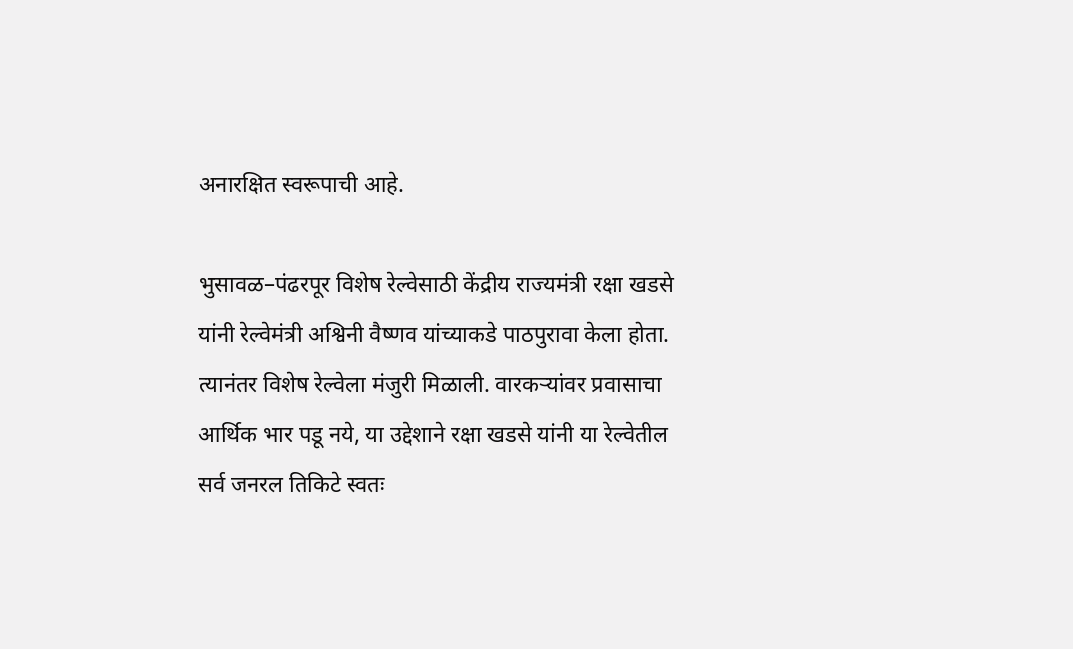अनारक्षित स्वरूपाची आहे.

भुसावळ–पंढरपूर विशेष रेल्वेसाठी केंद्रीय राज्यमंत्री रक्षा खडसे यांनी रेल्वेमंत्री अश्विनी वैष्णव यांच्याकडे पाठपुरावा केला होता. त्यानंतर विशेष रेल्वेला मंजुरी मिळाली. वारकऱ्यांवर प्रवासाचा आर्थिक भार पडू नये, या उद्देशाने रक्षा खडसे यांनी या रेल्वेतील सर्व जनरल तिकिटे स्वतः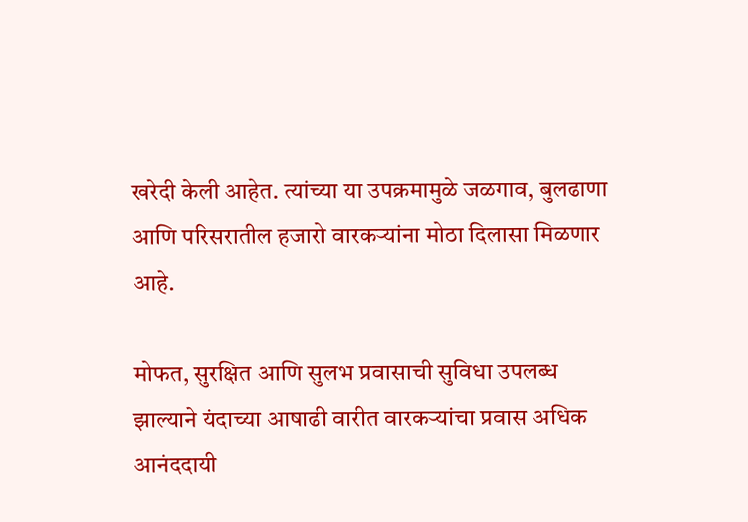खरेदी केली आहेत. त्यांच्या या उपक्रमामुळे जळगाव, बुलढाणा आणि परिसरातील हजारो वारकऱ्यांना मोठा दिलासा मिळणार आहे.

मोफत, सुरक्षित आणि सुलभ प्रवासाची सुविधा उपलब्ध झाल्याने यंदाच्या आषाढी वारीत वारकऱ्यांचा प्रवास अधिक आनंददायी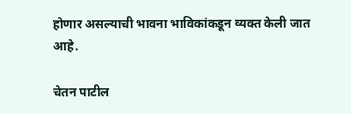होणार असल्याची भावना भाविकांकडून व्यक्त केली जात आहे.

चेतन पाटील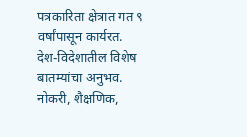पत्रकारिता क्षेत्रात गत ९ वर्षांपासून कार्यरत. देश-विदेशातील विशेष बातम्यांचा अनुभव. नोकरी, शैक्षणिक,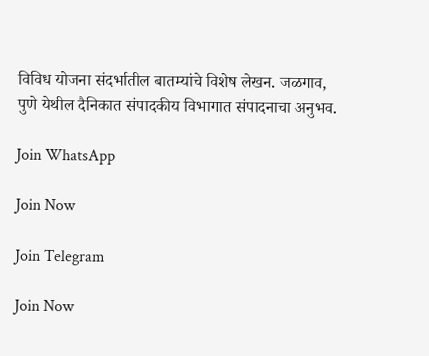विविध योजना संदर्भातील बातम्यांचे विशेष लेखन. जळगाव, पुणे येथील दैनिकात संपादकीय विभागात संपादनाचा अनुभव.

Join WhatsApp

Join Now

Join Telegram

Join Now